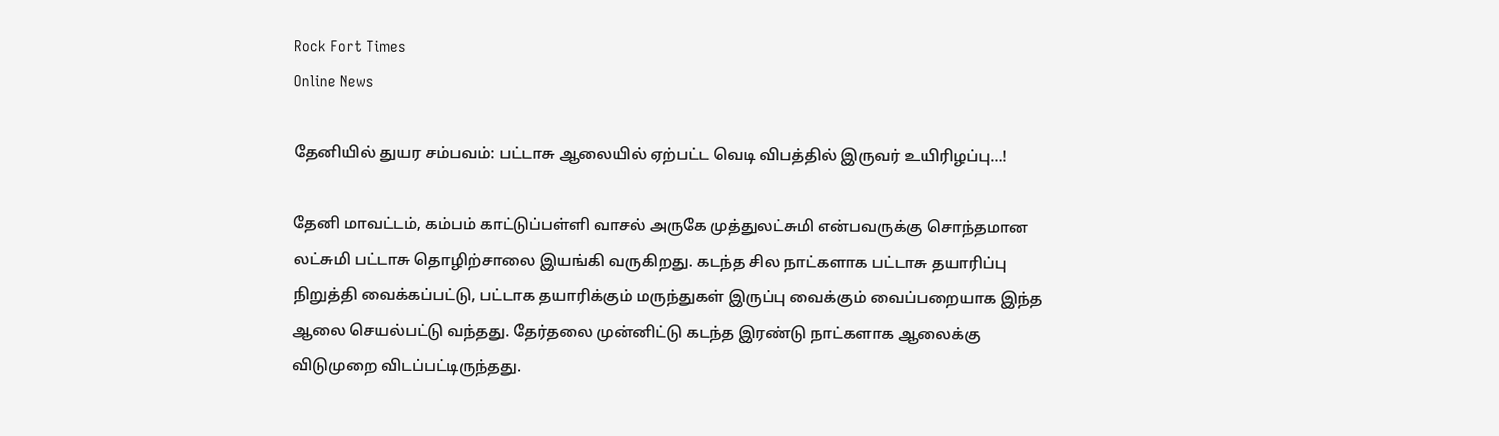Rock Fort Times
Online News

தேனியில் துயர சம்பவம்: பட்டாசு ஆலையில் ஏற்பட்ட வெடி விபத்தில் இருவர் உயிரிழப்பு…!

தேனி மாவட்டம், கம்பம் காட்டுப்பள்ளி வாசல் அருகே முத்துலட்சுமி என்பவருக்கு சொந்தமான லட்சுமி பட்டாசு தொழிற்சாலை இயங்கி வருகிறது. கடந்த சில நாட்களாக பட்டாசு தயாரிப்பு நிறுத்தி வைக்கப்பட்டு, பட்டாக தயாரிக்கும் மருந்துகள் இருப்பு வைக்கும் வைப்பறையாக இந்த ஆலை செயல்பட்டு வந்தது. தேர்தலை முன்னிட்டு கடந்த இரண்டு நாட்களாக ஆலைக்கு விடுமுறை விடப்பட்டிருந்தது.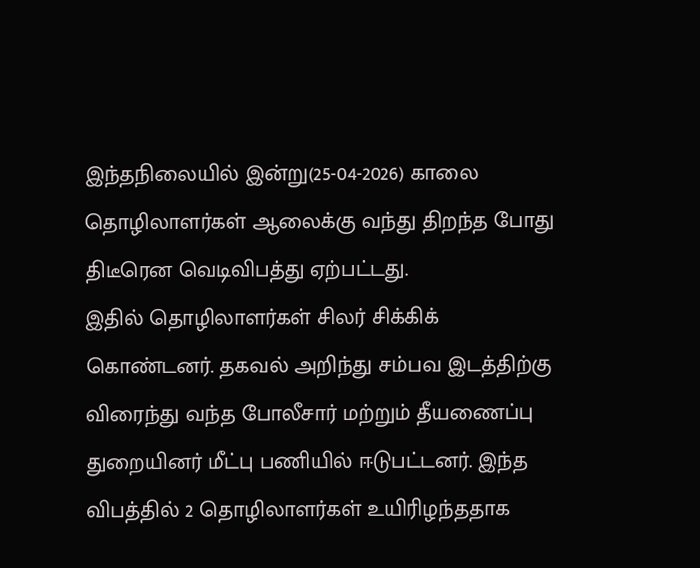இந்தநிலையில் இன்று(25-04-2026) காலை தொழிலாளர்கள் ஆலைக்கு வந்து திறந்த போது திடீரென வெடிவிபத்து ஏற்பட்டது.
இதில் தொழிலாளர்கள் சிலர் சிக்கிக் கொண்டனர். தகவல் அறிந்து சம்பவ இடத்திற்கு விரைந்து வந்த போலீசார் மற்றும் தீயணைப்பு துறையினர் மீட்பு பணியில் ஈடுபட்டனர். இந்த விபத்தில் 2 தொழிலாளர்கள் உயிரிழந்ததாக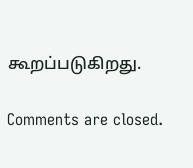கூறப்படுகிறது.

Comments are closed.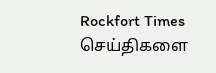Rockfort Times செய்திகளை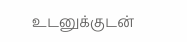உடனுக்குடன்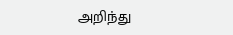அறிந்து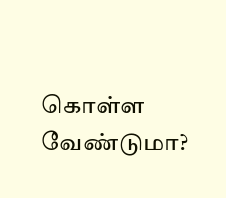கொள்ள வேண்டுமா?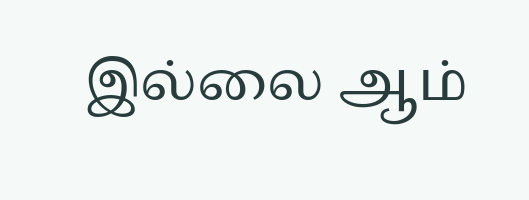இல்லை ஆம்